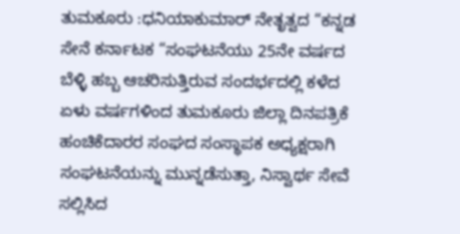ತುಮಕೂರು :ಧನಿಯಾಕುಮಾರ್ ನೇತೃತ್ವದ “ಕನ್ನಡ ಸೇನೆ ಕರ್ನಾಟಕ “ಸಂಘಟನೆಯು 25ನೇ ವರ್ಷದ ಬೆಳ್ಳಿ ಹಬ್ಬ ಆಚರಿಸುತ್ತಿರುವ ಸಂದರ್ಭದಲ್ಲಿ ಕಳೆದ ಏಳು ವರ್ಷಗಳಿಂದ ತುಮಕೂರು ಜಿಲ್ಲಾ ದಿನಪತ್ರಿಕೆ ಹಂಚಿಕೆದಾರರ ಸಂಘದ ಸಂಸ್ಥಾಪಕ ಅಧ್ಯಕ್ಷರಾಗಿ ಸಂಘಟನೆಯನ್ನು ಮುನ್ನಡೆಸುತ್ತಾ, ನಿಸ್ವಾರ್ಥ ಸೇವೆ ಸಲ್ಲಿಸಿದ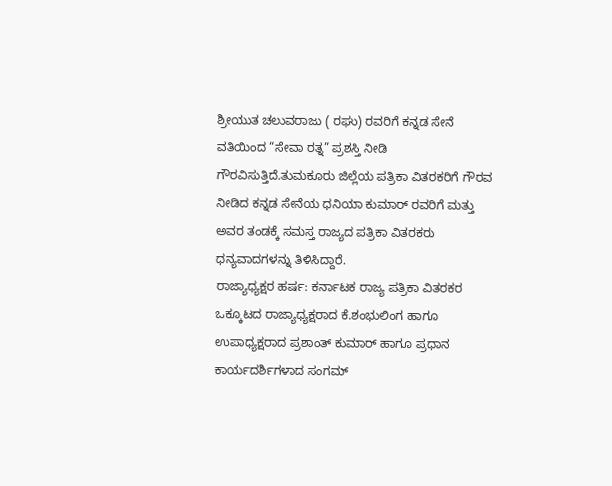ಶ್ರೀಯುತ ಚಲುವರಾಜು ( ರಘು) ರವರಿಗೆ ಕನ್ನಡ ಸೇನೆ ವತಿಯಿಂದ “ಸೇವಾ ರತ್ನ” ಪ್ರಶಸ್ತಿ ನೀಡಿ ಗೌರವಿಸುತ್ತಿದೆ.ತುಮಕೂರು ಜಿಲ್ಲೆಯ ಪತ್ರಿಕಾ ವಿತರಕರಿಗೆ ಗೌರವ ನೀಡಿದ ಕನ್ನಡ ಸೇನೆಯ ಧನಿಯಾ ಕುಮಾರ್ ರವರಿಗೆ ಮತ್ತು ಅವರ ತಂಡಕ್ಕೆ ಸಮಸ್ತ ರಾಜ್ಯದ ಪತ್ರಿಕಾ ವಿತರಕರು ಧನ್ಯವಾದಗಳನ್ನು ತಿಳಿಸಿದ್ದಾರೆ.
ರಾಜ್ಯಾಧ್ಯಕ್ಷರ ಹರ್ಷ: ಕರ್ನಾಟಕ ರಾಜ್ಯ ಪತ್ರಿಕಾ ವಿತರಕರ ಒಕ್ಕೂಟದ ರಾಜ್ಯಾಧ್ಯಕ್ಷರಾದ ಕೆ.ಶಂಭುಲಿಂಗ ಹಾಗೂ ಉಪಾಧ್ಯಕ್ಷರಾದ ಪ್ರಶಾಂತ್ ಕುಮಾರ್ ಹಾಗೂ ಪ್ರಧಾನ ಕಾರ್ಯದರ್ಶಿಗಳಾದ ಸಂಗಮ್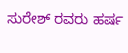ಸುರೇಶ್ ರವರು ಹರ್ಷ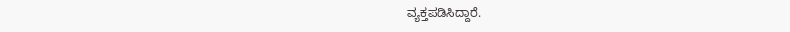ವ್ಯಕ್ತಪಡಿಸಿದ್ದಾರೆ.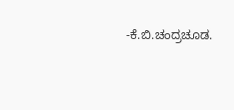-ಕೆ.ಬಿ.ಚಂದ್ರಚೂಡ.